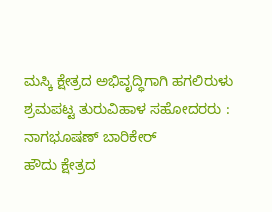ಮಸ್ಕಿ ಕ್ಷೇತ್ರದ ಅಭಿವೃದ್ಧಿಗಾಗಿ ಹಗಲಿರುಳು ಶ್ರಮಪಟ್ಟ ತುರುವಿಹಾಳ ಸಹೋದರರು : ನಾಗಭೂಷಣ್ ಬಾರಿಕೇರ್
ಹೌದು ಕ್ಷೇತ್ರದ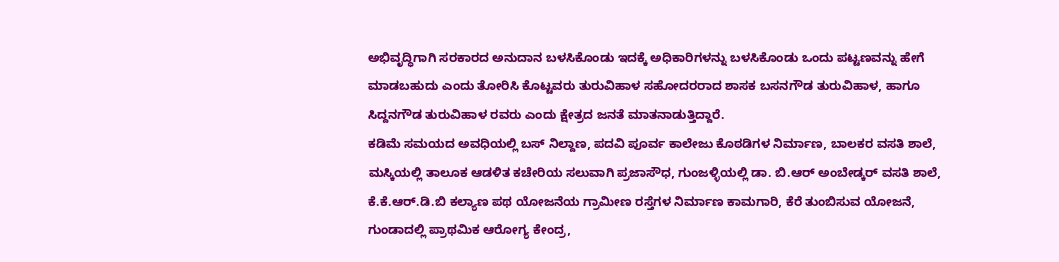ಅಭಿವೃದ್ಧಿಗಾಗಿ ಸರಕಾರದ ಅನುದಾನ ಬಳಸಿಕೊಂಡು ಇದಕ್ಕೆ ಅಧಿಕಾರಿಗಳನ್ನು ಬಳಸಿಕೊಂಡು ಒಂದು ಪಟ್ಟಣವನ್ನು ಹೇಗೆ ಮಾಡಬಹುದು ಎಂದು ತೋರಿಸಿ ಕೊಟ್ಟವರು ತುರುವಿಹಾಳ ಸಹೋದರರಾದ ಶಾಸಕ ಬಸನಗೌಡ ತುರುವಿಹಾಳ, ಹಾಗೂ ಸಿದ್ದನಗೌಡ ತುರುವಿಹಾಳ ರವರು ಎಂದು ಕ್ಷೇತ್ರದ ಜನತೆ ಮಾತನಾಡುತ್ತಿದ್ದಾರೆ.
ಕಡಿಮೆ ಸಮಯದ ಅವಧಿಯಲ್ಲಿ ಬಸ್ ನಿಲ್ದಾಣ, ಪದವಿ ಪೂರ್ವ ಕಾಲೇಜು ಕೊಠಡಿಗಳ ನಿರ್ಮಾಣ, ಬಾಲಕರ ವಸತಿ ಶಾಲೆ, ಮಸ್ಕಿಯಲ್ಲಿ ತಾಲೂಕ ಆಡಳಿತ ಕಚೇರಿಯ ಸಲುವಾಗಿ ಪ್ರಜಾಸೌಧ, ಗುಂಜಳ್ಳಿಯಲ್ಲಿ ಡಾ. ಬಿ.ಆರ್ ಅಂಬೇಡ್ಕರ್ ವಸತಿ ಶಾಲೆ, ಕೆ.ಕೆ.ಆರ್.ಡಿ.ಬಿ ಕಲ್ಯಾಣ ಪಥ ಯೋಜನೆಯ ಗ್ರಾಮೀಣ ರಸ್ತೆಗಳ ನಿರ್ಮಾಣ ಕಾಮಗಾರಿ, ಕೆರೆ ತುಂಬಿಸುವ ಯೋಜನೆ, ಗುಂಡಾದಲ್ಲಿ ಪ್ರಾಥಮಿಕ ಆರೋಗ್ಯ ಕೇಂದ್ರ,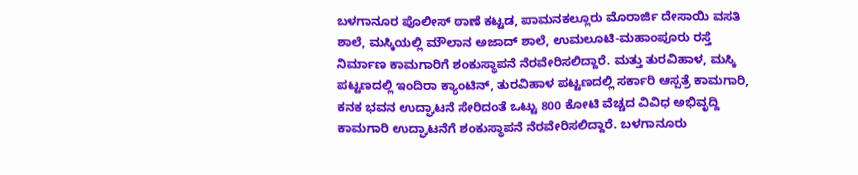ಬಳಗಾನೂರ ಪೊಲೀಸ್ ಠಾಣೆ ಕಟ್ಟಡ, ಪಾಮನಕಲ್ಲೂರು ಮೊರಾರ್ಜಿ ದೇಸಾಯಿ ವಸತಿ ಶಾಲೆ, ಮಸ್ಕಿಯಲ್ಲಿ ಮೌಲಾನ ಅಜಾದ್ ಶಾಲೆ, ಉಮಲೂಟಿ-ಮಹಾಂಪೂರು ರಸ್ತೆ ನಿರ್ಮಾಣ ಕಾಮಗಾರಿಗೆ ಶಂಕುಸ್ಥಾಪನೆ ನೆರವೇರಿಸಲಿದ್ದಾರೆ. ಮತ್ತು ತುರವಿಹಾಳ, ಮಸ್ಕಿ ಪಟ್ಟಣದಲ್ಲಿ ಇಂದಿರಾ ಕ್ಯಾಂಟಿನ್, ತುರವಿಹಾಳ ಪಟ್ಟಣದಲ್ಲಿ ಸರ್ಕಾರಿ ಆಸ್ಪತ್ರೆ ಕಾಮಗಾರಿ, ಕನಕ ಭವನ ಉದ್ಘಾಟನೆ ಸೇರಿದಂತೆ ಒಟ್ಟು 800 ಕೋಟಿ ವೆಚ್ಚದ ವಿವಿಧ ಅಭಿವೃದ್ದಿ ಕಾಮಗಾರಿ ಉದ್ಘಾಟನೆಗೆ ಶಂಕುಸ್ಥಾಪನೆ ನೆರವೇರಿಸಲಿದ್ದಾರೆ. ಬಳಗಾನೂರು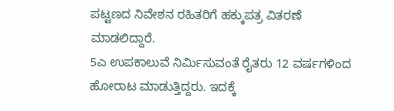ಪಟ್ಟಣದ ನಿವೇಶನ ರಹಿತರಿಗೆ ಹಕ್ಕುಪತ್ರ ವಿತರಣೆ ಮಾಡಲಿದ್ದಾರೆ.
5ಎ ಉಪಕಾಲುವೆ ನಿರ್ಮಿಸುವಂತೆ ರೈತರು 12 ವರ್ಷಗಳಿಂದ ಹೋರಾಟ ಮಾಡುತ್ತಿದ್ದರು. ಇದಕ್ಕೆ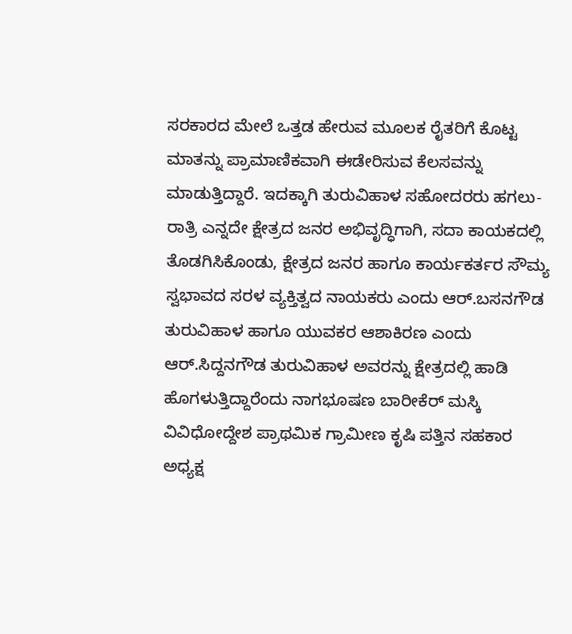ಸರಕಾರದ ಮೇಲೆ ಒತ್ತಡ ಹೇರುವ ಮೂಲಕ ರೈತರಿಗೆ ಕೊಟ್ಟ ಮಾತನ್ನು ಪ್ರಾಮಾಣಿಕವಾಗಿ ಈಡೇರಿಸುವ ಕೆಲಸವನ್ನು ಮಾಡುತ್ತಿದ್ದಾರೆ. ಇದಕ್ಕಾಗಿ ತುರುವಿಹಾಳ ಸಹೋದರರು ಹಗಲು-ರಾತ್ರಿ ಎನ್ನದೇ ಕ್ಷೇತ್ರದ ಜನರ ಅಭಿವೃದ್ಧಿಗಾಗಿ, ಸದಾ ಕಾಯಕದಲ್ಲಿ ತೊಡಗಿಸಿಕೊಂಡು, ಕ್ಷೇತ್ರದ ಜನರ ಹಾಗೂ ಕಾರ್ಯಕರ್ತರ ಸೌಮ್ಯ ಸ್ವಭಾವದ ಸರಳ ವ್ಯಕ್ತಿತ್ವದ ನಾಯಕರು ಎಂದು ಆರ್.ಬಸನಗೌಡ ತುರುವಿಹಾಳ ಹಾಗೂ ಯುವಕರ ಆಶಾಕಿರಣ ಎಂದು ಆರ್.ಸಿದ್ದನಗೌಡ ತುರುವಿಹಾಳ ಅವರನ್ನು ಕ್ಷೇತ್ರದಲ್ಲಿ ಹಾಡಿ ಹೊಗಳುತ್ತಿದ್ದಾರೆಂದು ನಾಗಭೂಷಣ ಬಾರೀಕೆರ್ ಮಸ್ಕಿ ವಿವಿಧೋದ್ದೇಶ ಪ್ರಾಥಮಿಕ ಗ್ರಾಮೀಣ ಕೃಷಿ ಪತ್ತಿನ ಸಹಕಾರ ಅಧ್ಯಕ್ಷ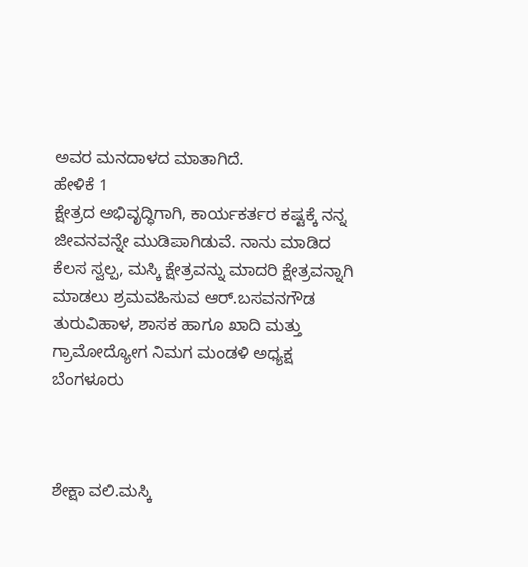ಅವರ ಮನದಾಳದ ಮಾತಾಗಿದೆ.
ಹೇಳಿಕೆ 1
ಕ್ಷೇತ್ರದ ಅಭಿವೃದ್ಧಿಗಾಗಿ, ಕಾರ್ಯಕರ್ತರ ಕಷ್ಟಕ್ಕೆ ನನ್ನ ಜೀವನವನ್ನೇ ಮುಡಿಪಾಗಿಡುವೆ. ನಾನು ಮಾಡಿದ ಕೆಲಸ ಸ್ವಲ್ಪ, ಮಸ್ಕಿ ಕ್ಷೇತ್ರವನ್ನು ಮಾದರಿ ಕ್ಷೇತ್ರವನ್ನಾಗಿ ಮಾಡಲು ಶ್ರಮವಹಿಸುವ ಆರ್.ಬಸವನಗೌಡ ತುರುವಿಹಾಳ, ಶಾಸಕ ಹಾಗೂ ಖಾದಿ ಮತ್ತು ಗ್ರಾಮೋದ್ಯೋಗ ನಿಮಗ ಮಂಡಳಿ ಅಧ್ಯಕ್ಷ ಬೆಂಗಳೂರು



ಶೇಕ್ಷಾ ವಲಿ.ಮಸ್ಕಿ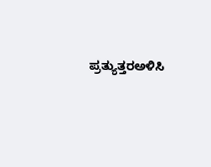ಪ್ರತ್ಯುತ್ತರಅಳಿಸಿ